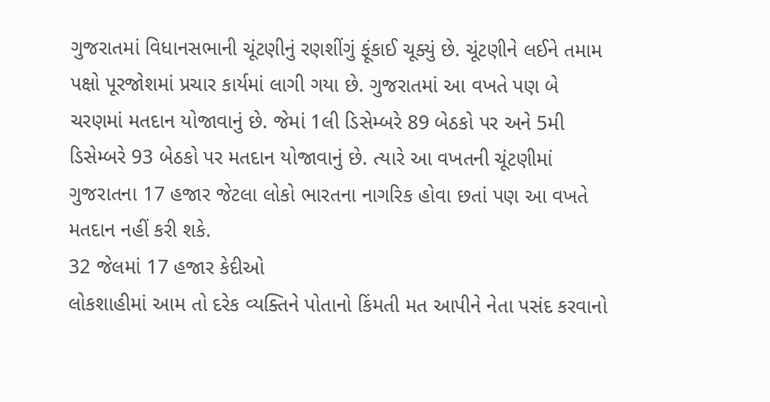ગુજરાતમાં વિધાનસભાની ચૂંટણીનું રણશીંગું ફૂંકાઈ ચૂક્યું છે. ચૂંટણીને લઈને તમામ પક્ષો પૂરજોશમાં પ્રચાર કાર્યમાં લાગી ગયા છે. ગુજરાતમાં આ વખતે પણ બે ચરણમાં મતદાન યોજાવાનું છે. જેમાં 1લી ડિસેમ્બરે 89 બેઠકો પર અને 5મી ડિસેમ્બરે 93 બેઠકો પર મતદાન યોજાવાનું છે. ત્યારે આ વખતની ચૂંટણીમાં ગુજરાતના 17 હજાર જેટલા લોકો ભારતના નાગરિક હોવા છતાં પણ આ વખતે મતદાન નહીં કરી શકે.
32 જેલમાં 17 હજાર કેદીઓ
લોકશાહીમાં આમ તો દરેક વ્યક્તિને પોતાનો કિંમતી મત આપીને નેતા પસંદ કરવાનો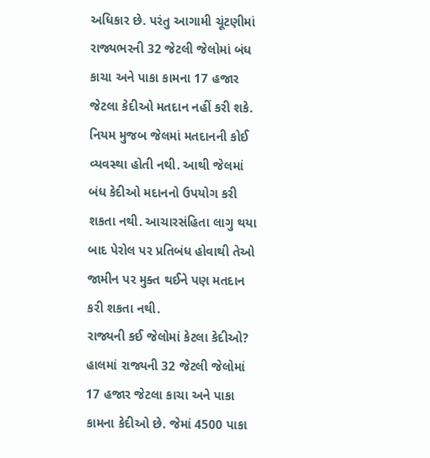અધિકાર છે. પરંતુ આગામી ચૂંટણીમાં રાજ્યભરની 32 જેટલી જેલોમાં બંધ કાચા અને પાકા કામના 17 હજાર જેટલા કેદીઓ મતદાન નહીં કરી શકે. નિયમ મુજબ જેલમાં મતદાનની કોઈ વ્યવસ્થા હોતી નથી. આથી જેલમાં બંધ કેદીઓ મદાનનો ઉપયોગ કરી શકતા નથી. આચારસંહિતા લાગુ થયા બાદ પેરોલ પર પ્રતિબંધ હોવાથી તેઓ જામીન પર મુક્ત થઈને પણ મતદાન કરી શકતા નથી.
રાજ્યની કઈ જેલોમાં કેટલા કેદીઓ?
હાલમાં રાજ્યની 32 જેટલી જેલોમાં 17 હજાર જેટલા કાચા અને પાકા કામના કેદીઓ છે. જેમાં 4500 પાકા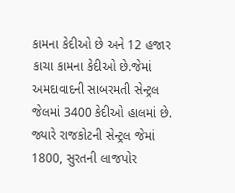કામના કેદીઓ છે અને 12 હજાર કાચા કામના કેદીઓ છે.જેમાં અમદાવાદની સાબરમતી સેન્ટ્રલ જેલમાં 3400 કેદીઓ હાલમાં છે. જ્યારે રાજકોટની સેન્ટ્રલ જેમાં 1800, સુરતની લાજપોર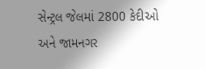સેન્ટ્રલ જેલમાં 2800 કેદીઓ અને જામનગર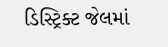ડિસ્ટ્રિક્ટ જેલમાં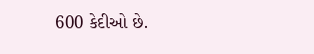600 કેદીઓ છે.